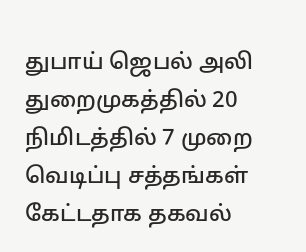துபாய் ஜெபல் அலி துறைமுகத்தில் 20 நிமிடத்தில் 7 முறை வெடிப்பு சத்தங்கள் கேட்டதாக தகவல்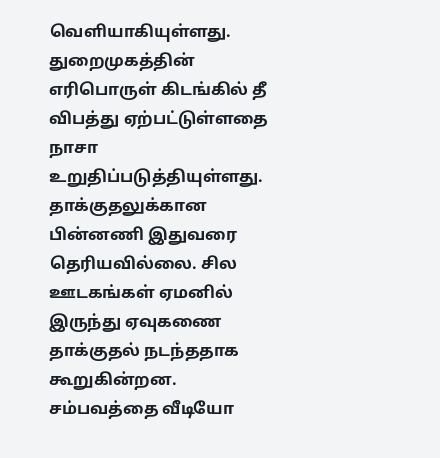வெளியாகியுள்ளது. துறைமுகத்தின் எரிபொருள் கிடங்கில் தீ விபத்து ஏற்பட்டுள்ளதை நாசா உறுதிப்படுத்தியுள்ளது. தாக்குதலுக்கான பின்னணி இதுவரை தெரியவில்லை. சில ஊடகங்கள் ஏமனில் இருந்து ஏவுகணை தாக்குதல் நடந்ததாக கூறுகின்றன. சம்பவத்தை வீடியோ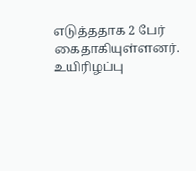எடுத்ததாக 2 பேர் கைதாகியுள்ளனர். உயிரிழப்பு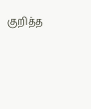குறித்த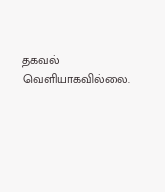தகவல் வெளியாகவில்லை.